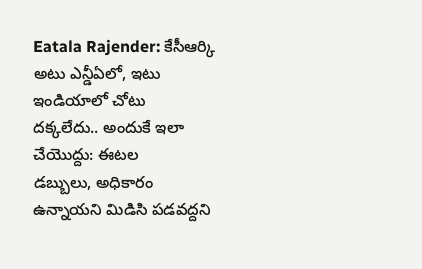Eatala Rajender: కేసీఆర్కి అటు ఎన్డీఏలో, ఇటు ఇండియాలో చోటు దక్కలేదు.. అందుకే ఇలా చేయొద్దు: ఈటల
డబ్బులు, అధికారం ఉన్నాయని మిడిసి పడవద్దని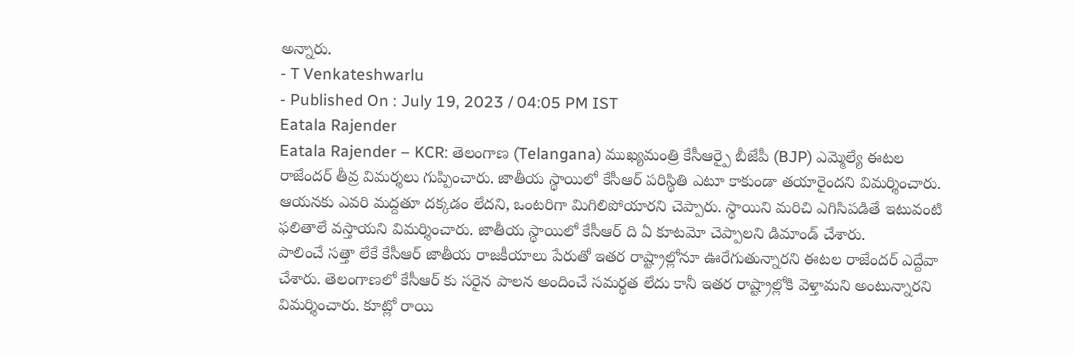అన్నారు.
- T Venkateshwarlu
- Published On : July 19, 2023 / 04:05 PM IST
Eatala Rajender
Eatala Rajender – KCR: తెలంగాణ (Telangana) ముఖ్యమంత్రి కేసీఆర్పై బీజేపీ (BJP) ఎమ్మెల్యే ఈటల రాజేందర్ తీవ్ర విమర్శలు గుప్పించారు. జాతీయ స్థాయిలో కేసీఆర్ పరిస్థితి ఎటూ కాకుండా తయారైందని విమర్శించారు. ఆయనకు ఎవరి మద్దతూ దక్కడం లేదని, ఒంటరిగా మిగిలిపోయారని చెప్పారు. స్థాయిని మరిచి ఎగిసిపడితే ఇటువంటి ఫలితాలే వస్తాయని విమర్శించారు. జాతీయ స్థాయిలో కేసీఆర్ ది ఏ కూటమో చెప్పాలని డిమాండ్ చేశారు.
పాలించే సత్తా లేకే కేసీఆర్ జాతీయ రాజకీయాలు పేరుతో ఇతర రాష్ట్రాల్లోనూ ఊరేగుతున్నారని ఈటల రాజేందర్ ఎద్దేవా చేశారు. తెలంగాణలో కేసీఆర్ కు సరైన పాలన అందించే సమర్థత లేదు కానీ ఇతర రాష్ట్రాల్లోకి వెళ్తామని అంటున్నారని విమర్శించారు. కూట్లో రాయి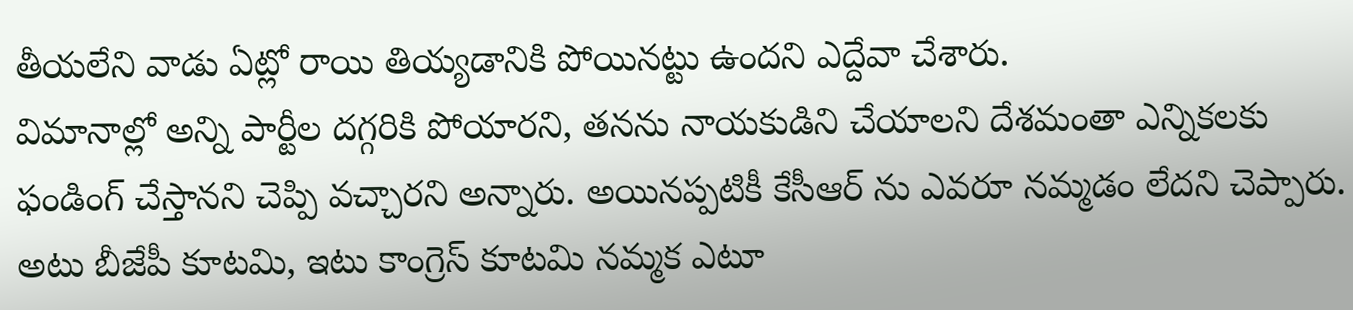తీయలేని వాడు ఏట్లో రాయి తియ్యడానికి పోయినట్టు ఉందని ఎద్దేవా చేశారు.
విమానాల్లో అన్ని పార్టీల దగ్గరికి పోయారని, తనను నాయకుడిని చేయాలని దేశమంతా ఎన్నికలకు ఫండింగ్ చేస్తానని చెప్పి వచ్చారని అన్నారు. అయినప్పటికీ కేసీఆర్ ను ఎవరూ నమ్మడం లేదని చెప్పారు. అటు బీజేపీ కూటమి, ఇటు కాంగ్రెస్ కూటమి నమ్మక ఎటూ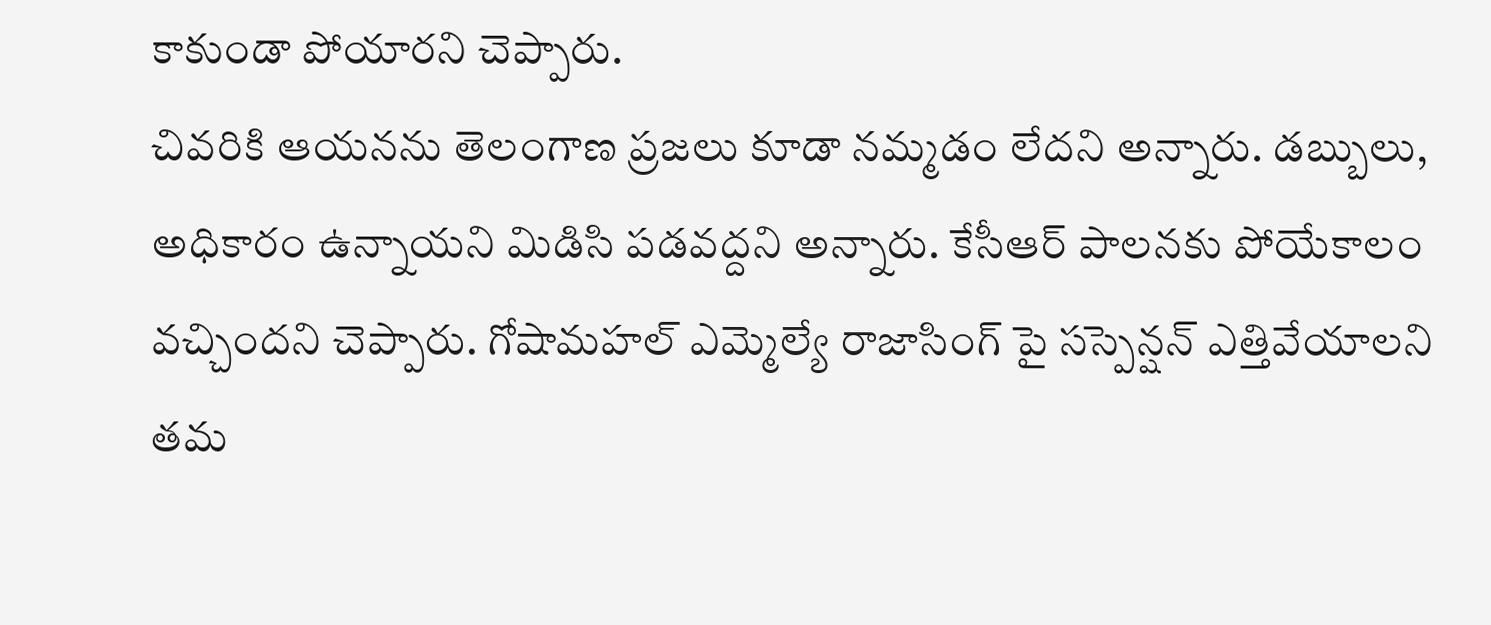కాకుండా పోయారని చెప్పారు.
చివరికి ఆయనను తెలంగాణ ప్రజలు కూడా నమ్మడం లేదని అన్నారు. డబ్బులు, అధికారం ఉన్నాయని మిడిసి పడవద్దని అన్నారు. కేసీఆర్ పాలనకు పోయేకాలం వచ్చిందని చెప్పారు. గోషామహల్ ఎమ్మెల్యే రాజాసింగ్ పై సస్పెన్షన్ ఎత్తివేయాలని తమ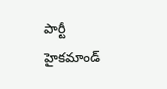పార్టీ హైకమాండ్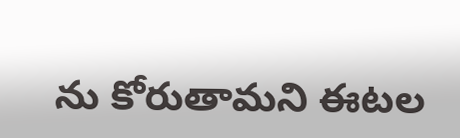ను కోరుతామని ఈటల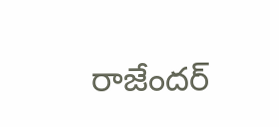రాజేందర్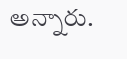అన్నారు.